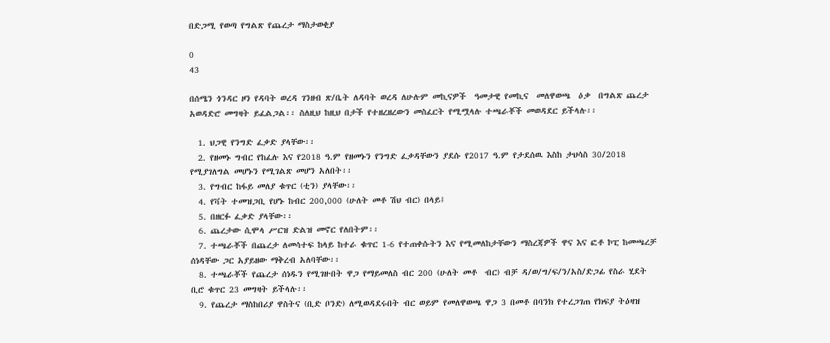በድጋሚ የወጣ የግልጽ የጨረታ ማስታወቂያ

0
43

በሰሜን ጎንዳር ዞን የዳባት ወረዳ ገንዘብ ጽ/ቤት ለዳባት ወረዳ ለሁሉም መኪናዎች  ዓመታዊ የመኪና  መለዋወጫ  ዕቃ  በግልጽ ጨረታ አወዳድሮ መግዛት ይፈልጋል፡፡ ስለዚህ ከዚህ በታች የተዘረዘረውን መስፈርት የሚሟላሉ ተጫራቾች መወዳደር ይችላሉ፡፡

  1. ህጋዊ የንግድ ፈቃድ ያላቸው፡፡
  2. የዘመኑ ግብር የከፈሉ እና የ2018 ዓ.ም የዘመኑን የንግድ ፈቃዳቸውን ያደሱ የ2017 ዓ.ም የታደሰዉ እስከ ታህሳስ 30/2018 የሚያገለግል መሆኑን የሚገልጽ መሆን አለበት፡፡
  3. የግብር ከፋይ መለያ ቁጥር (ቲን) ያላቸው፡፡
  4. የቫት ተመዝጋቢ የሆኑ ከብር 200,000 (ሁለት መቶ ሽህ ብር) በላይ፤
  5. በዘርፉ ፈቃድ ያላቸው፡፡
  6. ጨረታው ሲሞላ ሥርዝ ድልዝ መኖር የለበትም፡፡
  7. ተጫራቾች በጨረታ ለመሳተፍ ከላይ ከተራ ቁጥር 1-6 የተጠቀሱትን እና የሚመለከታቸውን ማስረጃዎች ዋና እና ፎቶ ኮፒ ከመጫረቻ ሰነዳቸው ጋር አያይዘው ማቅረብ አለባቸው፡፡
  8. ተጫራቾች የጨረታ ሰነዱን የሚገዙበት ዋጋ የማይመለስ ብር 200 (ሁለት መቶ  ብር) ብቻ ዳ/ወ/ግ/ፍ/ን/አስ/ድጋፊ የስራ ሂደት  ቢሮ ቁጥር 23 መግዛት ይችላሉ፡፡
  9. የጨረታ ማስከበሪያ ዋስትና (ቢድ ቦንድ) ለሚወዳደሩበት ብር ወይም የመለዋወጫ ዋጋ 3 በመቶ በባንክ የተረጋገጠ የክፍያ ትዕዛዝ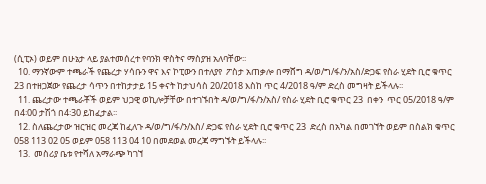(ሲፒኦ) ወይም በሁኔታ ላይ ያልተመሰረተ የባንክ ዋስትና ማስያዝ አለባቸው፡፡
  10. ማንኛውም ተጫራች የጨረታ ሃሳቡን ዋና እና ኮፒውን በተለያየ  ፖስታ አጠቃሎ በማሸግ ዳ/ወ/ግ/ፋ/ን/አስ/ድጋፍ የስራ ሂደት ቢሮ ቁጥር 23 በተዘጋጀው የጨረታ ሳጥን በተከታታይ 15 ቀናት ከታህሳስ 20/2018 እስከ ጥር 4/2018 ዓ/ም ድረስ መግዛት ይችላሉ፡፡
  11. ጨረታው ተጫራቾች ወይም ህጋዊ ወኪሎቻቸው በተገኙበት ዳ/ወ/ግ/ፋ/ን/አስ/ የስራ ሂደት ቢሮ ቁጥር 23  በቀን  ጥር 05/2018 ዓ/ም በ4፡00 ታሽጎ በ4፡30 ይከፈታል፡፡
  12. ስለጨረታው ዝርዝር መረጃ ከፈለጉ ዳ/ወ/ግ/ፋ/ን/እስ/ ድጋፍ የስራ ሂደት ቢሮ ቁጥር 23  ድረስ በአካል በመገኘት ወይም በስልክ ቁጥር 058 113 02 05 ወይም 058 113 04 10 በመደወል መረጃ ማግኙት ይችላሉ፡፡
  13.  መስሪያ ቤቱ የተሻለ አማራጭ ካገኘ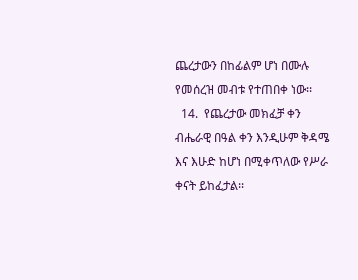ጨረታውን በከፊልም ሆነ በሙሉ የመሰረዝ መብቱ የተጠበቀ ነው፡፡
  14.  የጨረታው መክፈቻ ቀን ብሔራዊ በዓል ቀን እንዲሁም ቅዳሜ እና እሁድ ከሆነ በሚቀጥለው የሥራ ቀናት ይከፈታል፡፡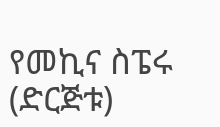የመኪና ስፔሩ (ድርጅቱ)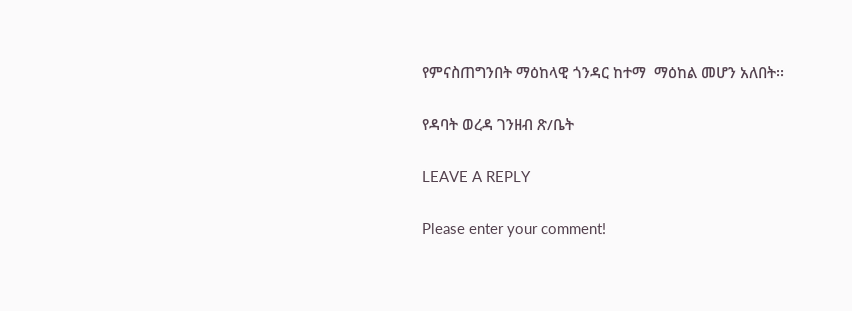የምናስጠግንበት ማዕከላዊ ጎንዳር ከተማ  ማዕከል መሆን አለበት፡፡

የዳባት ወረዳ ገንዘብ ጽ/ቤት

LEAVE A REPLY

Please enter your comment!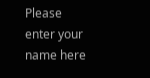Please enter your name here